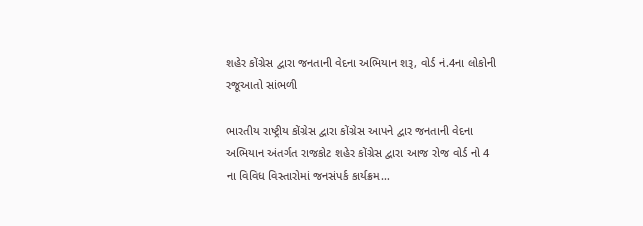શહેર કોંગ્રેસ દ્વારા જનતાની વેદના અભિયાન શરૂ, વોર્ડ નં.4ના લોકોની રજૂઆતો સાંભળી

ભારતીય રાષ્ટ્રીય કોંગ્રેસ દ્વારા કોંગ્રેસ આપને દ્વાર જનતાની વેદના અભિયાન અંતર્ગત રાજકોટ શહેર કોંગ્રેસ દ્વારા આજ રોજ વોર્ડ નો 4 ના વિવિધ વિસ્તારોમાં જનસંપર્ક કાર્યક્રમ…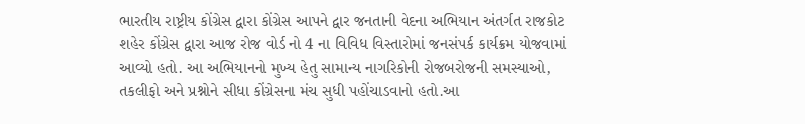ભારતીય રાષ્ટ્રીય કોંગ્રેસ દ્વારા કોંગ્રેસ આપને દ્વાર જનતાની વેદના અભિયાન અંતર્ગત રાજકોટ શહેર કોંગ્રેસ દ્વારા આજ રોજ વોર્ડ નો 4 ના વિવિધ વિસ્તારોમાં જનસંપર્ક કાર્યક્રમ યોજવામાં આવ્યો હતો. આ અભિયાનનો મુખ્ય હેતુ સામાન્ય નાગરિકોની રોજબરોજની સમસ્યાઓ, તકલીફો અને પ્રશ્નોને સીધા કોંગ્રેસના મંચ સુધી પહોંચાડવાનો હતો.આ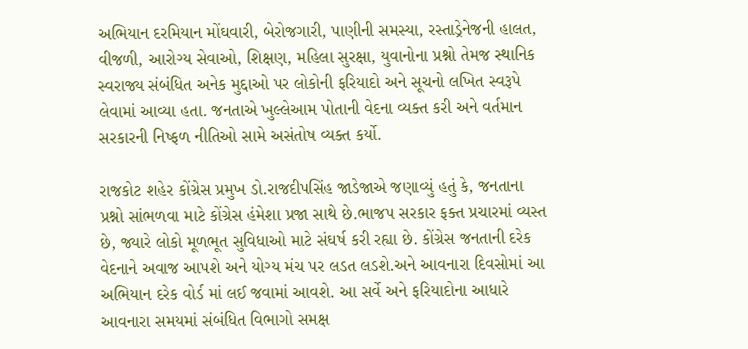અભિયાન દરમિયાન મોંઘવારી, બેરોજગારી, પાણીની સમસ્યા, રસ્તાડ્રેનેજની હાલત, વીજળી, આરોગ્ય સેવાઓ, શિક્ષણ, મહિલા સુરક્ષા, યુવાનોના પ્રશ્નો તેમજ સ્થાનિક સ્વરાજ્ય સંબંધિત અનેક મુદ્દાઓ પર લોકોની ફરિયાદો અને સૂચનો લખિત સ્વરૂપે લેવામાં આવ્યા હતા. જનતાએ ખુલ્લેઆમ પોતાની વેદના વ્યક્ત કરી અને વર્તમાન સરકારની નિષ્ફળ નીતિઓ સામે અસંતોષ વ્યક્ત કર્યો.

રાજકોટ શહેર કોંગ્રેસ પ્રમુખ ડો.રાજદીપસિંહ જાડેજાએ જણાવ્યું હતું કે, જનતાના પ્રશ્નો સાંભળવા માટે કોંગ્રેસ હંમેશા પ્રજા સાથે છે.ભાજપ સરકાર ફક્ત પ્રચારમાં વ્યસ્ત છે, જ્યારે લોકો મૂળભૂત સુવિધાઓ માટે સંઘર્ષ કરી રહ્યા છે. કોંગ્રેસ જનતાની દરેક વેદનાને અવાજ આપશે અને યોગ્ય મંચ પર લડત લડશે.અને આવનારા દિવસોમાં આ અભિયાન દરેક વોર્ડ માં લઈ જવામાં આવશે. આ સર્વે અને ફરિયાદોના આધારે આવનારા સમયમાં સંબંધિત વિભાગો સમક્ષ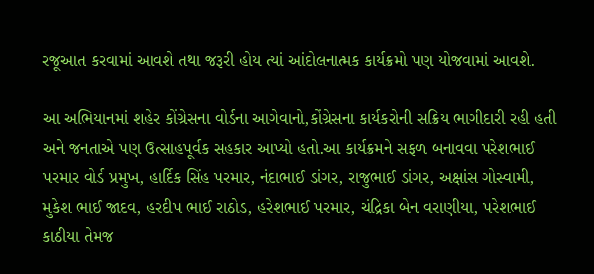રજૂઆત કરવામાં આવશે તથા જરૂરી હોય ત્યાં આંદોલનાત્મક કાર્યક્રમો પણ યોજવામાં આવશે.

આ અભિયાનમાં શહેર કોંગ્રેસના વોર્ડના આગેવાનો,કોંગ્રેસના કાર્યકરોની સક્રિય ભાગીદારી રહી હતી અને જનતાએ પણ ઉત્સાહપૂર્વક સહકાર આપ્યો હતો.આ કાર્યક્રમને સફળ બનાવવા પરેશભાઈ પરમાર વોર્ડ પ્રમુખ, હાર્દિક સિંહ પરમાર, નંદાભાઈ ડાંગર, રાજુભાઈ ડાંગર, અક્ષાંસ ગોસ્વામી, મુકેશ ભાઈ જાદવ, હરદીપ ભાઈ રાઠોડ, હરેશભાઈ પરમાર, ચંદ્રિકા બેન વરાણીયા, પરેશભાઈ કાઠીયા તેમજ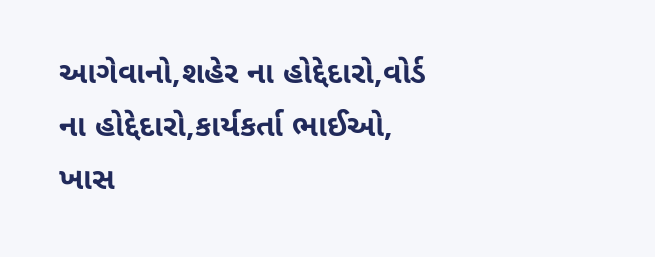આગેવાનો,શહેર ના હોદ્દેદારો,વોર્ડ ના હોદ્દેદારો,કાર્યકર્તા ભાઈઓ, ખાસ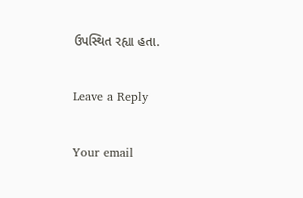ઉપસ્થિત રહ્યા હતા.

Leave a Reply

Your email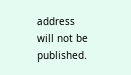address will not be published.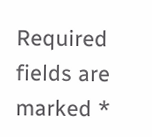Required fields are marked *